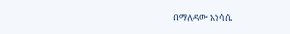በማለዳው አነሳሴ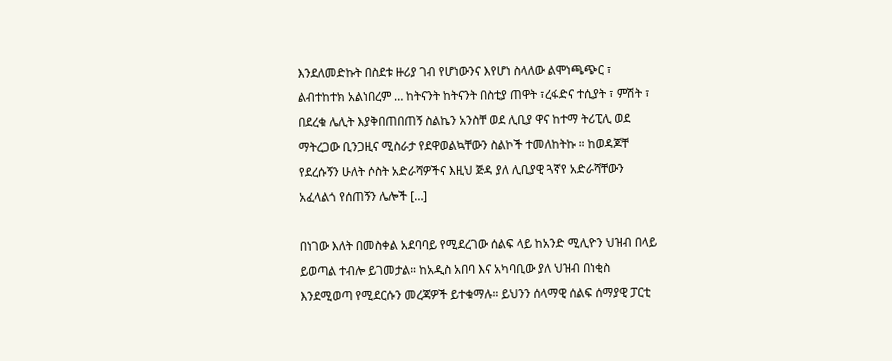እንደለመድኩት በስደቱ ዙሪያ ገብ የሆነውንና እየሆነ ስላለው ልሞነጫጭር ፣ ልብተከተክ አልነበረም … ከትናንት ከትናንት በስቲያ ጠዋት ፣ረፋድና ተሲያት ፣ ምሽት ፣ በደረቁ ሌሊት እያቅበጠበጠኝ ስልኬን አንስቸ ወደ ሊቢያ ዋና ከተማ ትሪፒሊ ወደ ማትረጋው ቢንጋዚና ሚስራታ የደዋወልኳቸውን ስልኮች ተመለከትኩ ። ከወዳጆቸ የደረሱኝን ሁለት ሶስት አድራሻዎችና እዚህ ጅዳ ያለ ሊቢያዊ ጓኛየ አድራሻቸውን አፈላልጎ የሰጠኝን ሌሎች […]

በነገው እለት በመስቀል አደባባይ የሚደረገው ሰልፍ ላይ ከአንድ ሚሊዮን ህዝብ በላይ ይወጣል ተብሎ ይገመታል። ከአዲስ አበባ እና አካባቢው ያለ ህዝብ በነቂስ እንደሚወጣ የሚደርሱን መረጃዎች ይተቁማሉ። ይህንን ሰላማዊ ሰልፍ ሰማያዊ ፓርቲ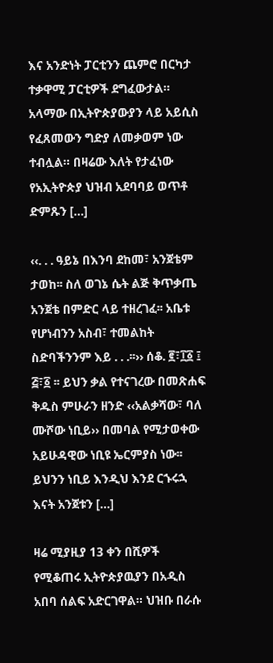እና አንድነት ፓርቲንን ጨምሮ በርካታ ተቃዋሚ ፓርቲዎች ደግፈውታል። አላማው በኢትዮጵያውያን ላይ አይሲስ የፈጸመውን ግድያ ለመቃወም ነው ተብሏል። በዛሬው እለት የታፈነው የአኢትዮጵያ ህዝብ አደባባይ ወጥቶ ድምጹን […]

‹‹. . . ዓይኔ በእንባ ደከመ፣ አንጀቴም ታወከ፡፡ ስለ ወገኔ ሴት ልጅ ቅጥቃጤ አንጀቴ በምድር ላይ ተዘረገፈ፡፡ አቤቱ የሆነብንን አስብ፣ ተመልከት ስድባችንንም እይ . . .፡፡›› ሰቆ. ፪፣፲፩ ፤ ፭፣፩ ፡፡ ይህን ቃል የተናገረው በመጽሐፍ ቅዱስ ምሁራን ዘንድ ‹‹አልቃሻው፣ ባለ ሙሾው ነቢይ›› በመባል የሚታወቀው አይሁዳዊው ነቢዩ ኤርምያስ ነው፡፡ ይህንን ነቢይ እንዲህ እንደ ርኁሩኋ እናት አንጀቱን […]

ዛሬ ሚያዚያ 13 ቀን በሺዎች የሚቆጠሩ ኢትዮጵያዉያን በአዲስ አበባ ሰልፍ አድርገዋል። ህዝቡ በራሱ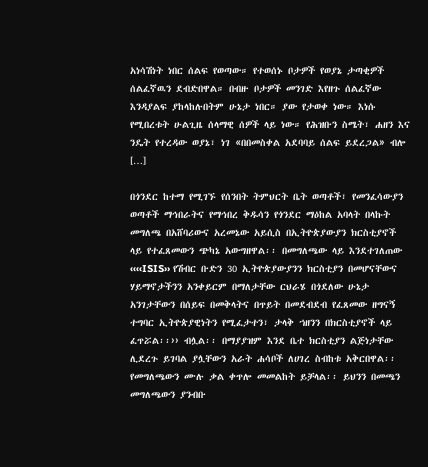አነሳሽነት ነበር ሰልፍ የወጣው። የተወሰኑ ቦታዎች የወያኔ ታጣቂዎች ሰልፈኛዉን ደብድበዋል። በብዙ ቦታዎች መንገድ እየዘጉ ሰልፈኛው እንዳያልፍ ያከላከሉበትም ሁኔታ ነበር። ያው የታወቀ ነው። እነሱ የሚበረቱት ሁልጊዜ ሰላማዊ ሰዎች ላይ ነው። የሕዝቡን ስሜት፣ ሐዘን እና ንዴት የተረዳው ወያኔ፣ ነገ «በበመስቀል አደባባይ ሰልፍ ይደረጋል» ብሎ […]

በጎንደር ከተማ የሚገኙ የሰንበት ትምህርት ቤት ወጣቶች፣ የመንፈሳውያን ወጣቶች ማኅበራትና የማኅበረ ቅዱሳን የጎንደር ማዕከል አባላት በላኩት መግለጫ በአሸባሪውና አረመኔው አይሲስ በኢትዮጵያውያን ክርስቲያኖች ላይ የተፈጸመውን ጭካኔ አውግዘዋል፡፡ በመግለጫው ላይ እንደተገለጠው ‹‹‹‹ISIS›› የሽብር ቡድን 30 ኢትዮጵያውያንን ክርስቲያን በመሆናቸውና ሃይማኖታችንን አንቀይርም በማለታቸው ርህራሄ በጎደለው ሁኔታ አንገታቸውን በሰይፍ በመቅላትና በጥይት በመደብደብ የፈጸመው ዘግናኝ ተግባር ኢትዮጵያዊነትን የሚፈታተን፣ ታላቅ ኀዘንን በክርስቲያኖች ላይ ፈጥሯል፡፡›› ብሏል፡፡ በማያያዝም እንደ ቤተ ክርስቲያን ልጅነታቸው ሊደረጉ ይገባል ያሏቸውን አራት ሐሳቦች ለሀገረ ስብከቱ አቅርበዋል፡፡ የመግለጫውን ሙሉ ቃል ቀጥሎ መመልከት ይቻላል፡፡ ይህንን በመጫን መግለጫውን ያንብቡ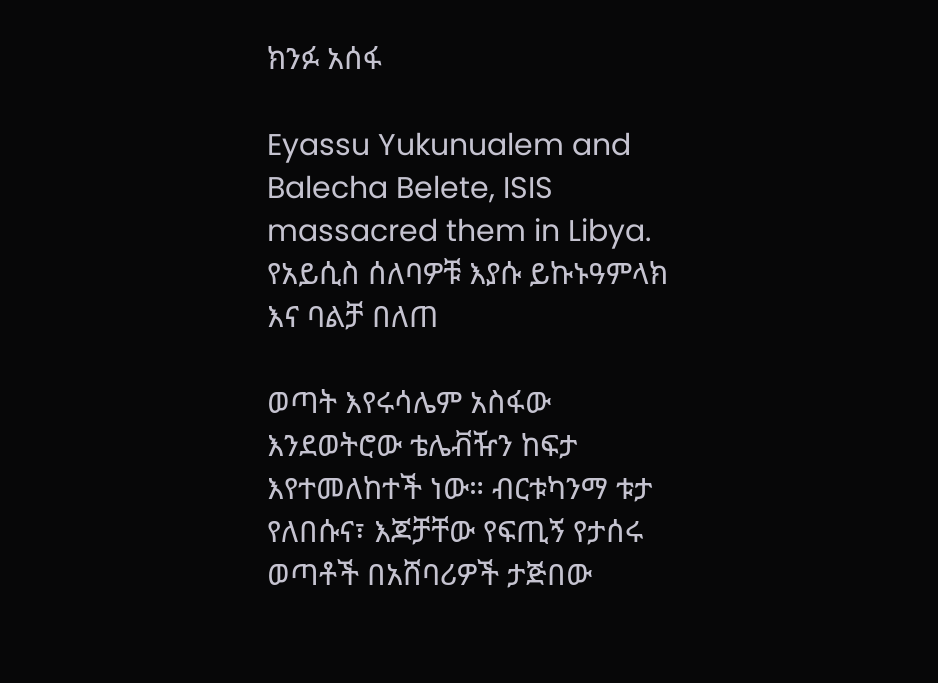ክንፉ አሰፋ

Eyassu Yukunualem and Balecha Belete, ISIS massacred them in Libya. የአይሲስ ሰለባዎቹ እያሱ ይኩኑዓምላክ እና ባልቻ በለጠ

ወጣት እየሩሳሌም አስፋው እንደወትሮው ቴሌቭዥን ከፍታ እየተመለከተች ነው። ብርቱካንማ ቱታ የለበሱና፣ እጆቻቸው የፍጢኝ የታሰሩ ወጣቶች በአሸባሪዎች ታጅበው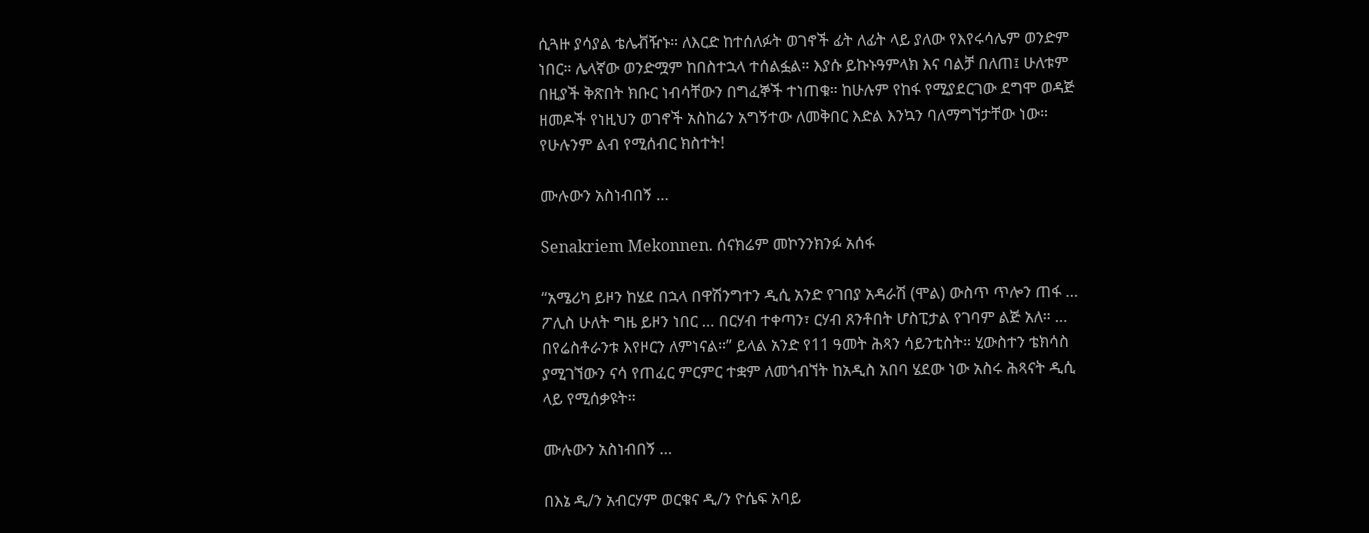ሲጓዙ ያሳያል ቴሌቭዥኑ። ለእርድ ከተሰለፉት ወገኖች ፊት ለፊት ላይ ያለው የእየሩሳሌም ወንድም ነበር። ሌላኛው ወንድሟም ከበስተኋላ ተሰልፏል። እያሱ ይኩኑዓምላክ እና ባልቻ በለጠ፤ ሁለቱም በዚያች ቅጽበት ክቡር ነብሳቸውን በግፈኞች ተነጠቁ። ከሁሉም የከፋ የሚያደርገው ደግሞ ወዳጅ ዘመዶች የነዚህን ወገኖች አስከሬን አግኝተው ለመቅበር እድል እንኳን ባለማግኘታቸው ነው። የሁሉንም ልብ የሚሰብር ክስተት!

ሙሉውን አስነብበኝ …

Senakriem Mekonnen. ሰናክሬም መኮንንክንፉ አሰፋ

“አሜሪካ ይዞን ከሄደ በኋላ በዋሽንግተን ዲሲ አንድ የገበያ አዳራሽ (ሞል) ውስጥ ጥሎን ጠፋ … ፖሊስ ሁለት ግዜ ይዞን ነበር … በርሃብ ተቀጣን፣ ርሃብ ጸንቶበት ሆስፒታል የገባም ልጅ አለ። … በየሬስቶራንቱ እየዞርን ለምነናል።” ይላል አንድ የ11 ዓመት ሕጻን ሳይንቲስት። ሂውስተን ቴክሳስ ያሚገኘውን ናሳ የጠፈር ምርምር ተቋም ለመጎብኘት ከአዲስ አበባ ሄደው ነው አስሩ ሕጻናት ዲሲ ላይ የሚሰቃዩት።

ሙሉውን አስነብበኝ …

በእኔ ዲ/ን አብርሃም ወርቁና ዲ/ን ዮሴፍ አባይ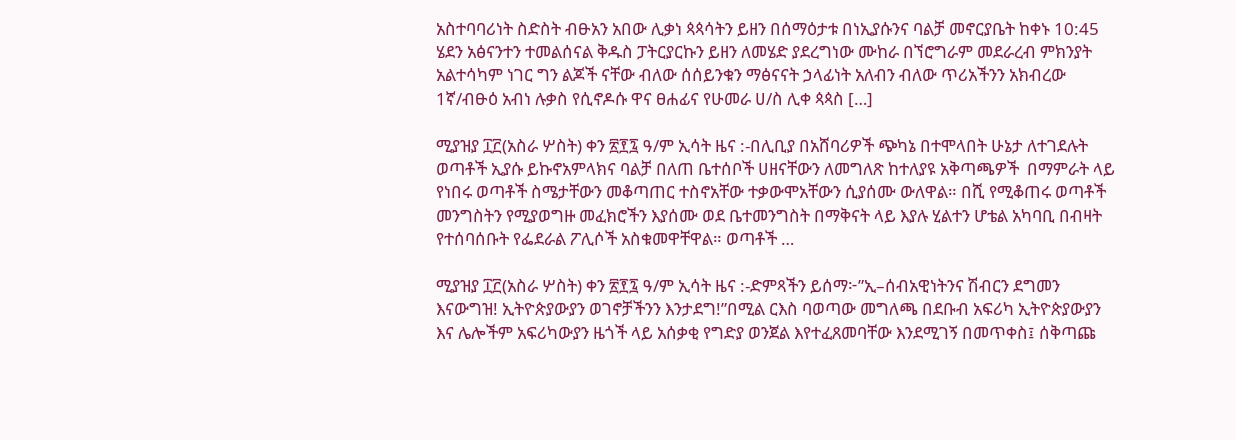አስተባባሪነት ስድስት ብፁአን አበው ሊቃነ ጳጳሳትን ይዘን በሰማዕታቱ በነኢያሱንና ባልቻ መኖርያቤት ከቀኑ 10:45 ሄደን አፅናንተን ተመልሰናል ቅዱስ ፓትርያርኩን ይዘን ለመሄድ ያደረግነው ሙከራ በኘሮግራም መደራረብ ምክንያት አልተሳካም ነገር ግን ልጆች ናቸው ብለው ሰሰይንቁን ማፅናናት ኃላፊነት አለብን ብለው ጥሪአችንን አክብረው 1ኛ/ብፁዕ አብነ ሉቃስ የሲኖዶሱ ዋና ፀሐፊና የሁመራ ሀ/ስ ሊቀ ጳጳስ […]

ሚያዝያ ፲፫(አስራ ሦስት) ቀን ፳፻፯ ዓ/ም ኢሳት ዜና :-በሊቢያ በአሸባሪዎች ጭካኔ በተሞላበት ሁኔታ ለተገደሉት ወጣቶች ኢያሱ ይኩኖአምላክና ባልቻ በለጠ ቤተሰቦች ሀዘናቸውን ለመግለጽ ከተለያዩ አቅጣጫዎች  በማምራት ላይ የነበሩ ወጣቶች ስሜታቸውን መቆጣጠር ተስኖአቸው ተቃውሞአቸውን ሲያሰሙ ውለዋል። በሺ የሚቆጠሩ ወጣቶች መንግስትን የሚያወግዙ መፈክሮችን እያሰሙ ወደ ቤተመንግስት በማቅናት ላይ እያሉ ሂልተን ሆቴል አካባቢ በብዛት የተሰባሰቡት የፌደራል ፖሊሶች አስቁመዋቸዋል። ወጣቶች …

ሚያዝያ ፲፫(አስራ ሦስት) ቀን ፳፻፯ ዓ/ም ኢሳት ዜና :-ድምጻችን ይሰማ፦”ኢ–ሰብአዊነትንና ሽብርን ደግመን እናውግዝ! ኢትዮጵያውያን ወገኖቻችንን እንታደግ!”በሚል ርእስ ባወጣው መግለጫ በደቡብ አፍሪካ ኢትዮጵያውያን እና ሌሎችም አፍሪካውያን ዜጎች ላይ አሰቃቂ የግድያ ወንጀል እየተፈጸመባቸው እንደሚገኝ በመጥቀስ፤ ሰቅጣጩ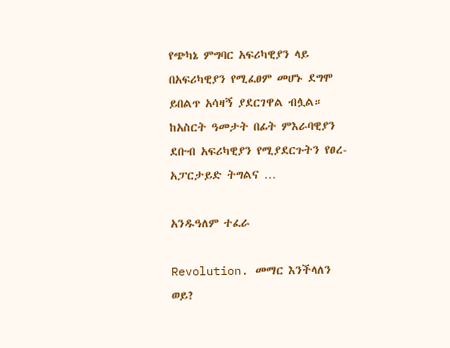የጭካኔ ምግባር አፍሪካዊያን ላይ በአፍሪካዊያን የሚፈፀም መሆኑ ደግሞ ይበልጥ አሳዛኝ ያደርገዋል ብሏል። ከአስርት ዓመታት በፊት ምእራባዊያን ደቡብ አፍሪካዊያን የሚያደርጉትን የፀረ-አፓርታይድ ትግልና …

አንዱዓለም ተፈራ

Revolution. መማር እንችላለን ወይ?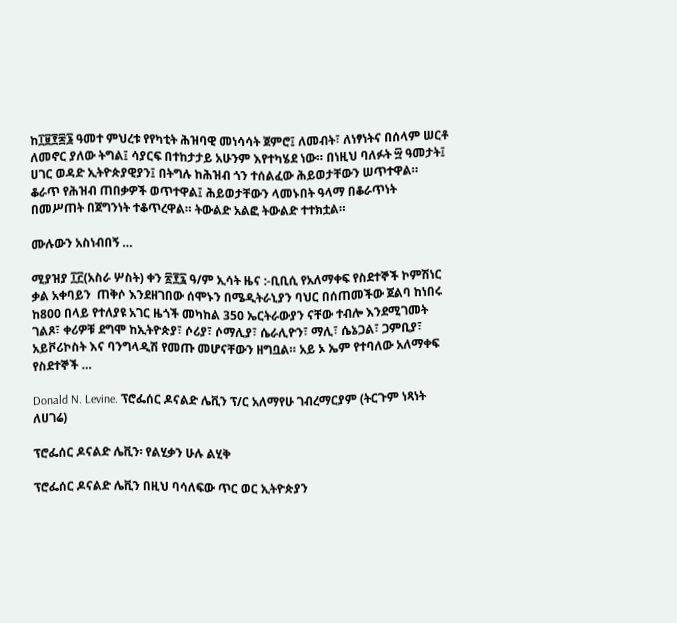ከ፲፱፻፷፮ ዓመተ ምህረቱ የየካቲት ሕዝባዊ መነሳሳት ጀምሮ፤ ለመብት፣ ለነፃነትና በሰላም ሠርቶ ለመኖር ያለው ትግል፤ ሳያርፍ በተከታታይ አሁንም እየተካሄደ ነው። በነዚህ ባለፉት ፵ ዓመታት፤ ሀገር ወዳድ ኢትዮጵያዊያን፤ በትግሉ ከሕዝብ ጎን ተሰልፈው ሕይወታቸውን ሠጥተዋል። ቆራጥ የሕዝብ ጠበቃዎች ወጥተዋል፤ ሕይወታቸውን ላመኑበት ዓላማ በቆራጥነት በመሥጠት በጀግንነት ተቆጥረዋል። ትውልድ አልፎ ትውልድ ተተክቷል።

ሙሉውን አስነብበኝ …

ሚያዝያ ፲፫(አስራ ሦስት) ቀን ፳፻፯ ዓ/ም ኢሳት ዜና :-ቢቢሲ የአለማቀፍ የስደተኞች ኮምሽነር ቃል አቀባይን  ጠቅሶ እንደዘገበው ሰሞኑን በሜዲትራኒያን ባህር በሰጠመችው ጀልባ ከነበሩ ከ800 በላይ የተለያዩ አገር ዜጎች መካከል 350 ኤርትራውያን ናቸው ተብሎ እንደሚገመት ገልጾ፣ ቀሪዎቹ ደግሞ ከኢትዮጵያ፣ ሶሪያ፣ ሶማሊያ፣ ሴራሊዮን፣ ማሊ፣ ሴኔጋል፣ ጋምቢያ፣ አይቮሪኮስት እና ባንግላዲሽ የመጡ መሆናቸውን ዘግቧል። አይ ኦ ኤም የተባለው አለማቀፍ የስደተኞች …

Donald N. Levine. ፕሮፌሰር ዶናልድ ሌቪን ፕ/ር አለማየሁ ገብረማርያም (ትርጉም ነጻነት ለሀገሬ)

ፕሮፌሰር ዶናልድ ሌቪን፡ የልሂቃን ሁሉ ልሂቅ

ፕሮፌሰር ዶናልድ ሌቪን በዚህ ባሳለፍው ጥር ወር ኢትዮጵያን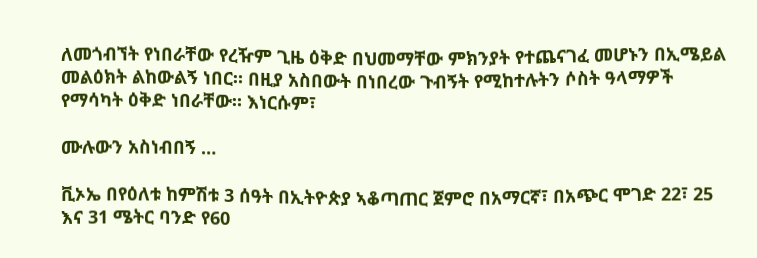ለመጎብኘት የነበራቸው የረዥም ጊዜ ዕቅድ በህመማቸው ምክንያት የተጨናገፈ መሆኑን በኢሜይል መልዕክት ልከውልኝ ነበር። በዚያ አስበውት በነበረው ጉብኝት የሚከተሉትን ሶስት ዓላማዎች የማሳካት ዕቅድ ነበራቸው። እነርሱም፣

ሙሉውን አስነብበኝ …

ቪኦኤ በየዕለቱ ከምሽቱ 3 ሰዓት በኢትዮጵያ ኣቆጣጠር ጀምሮ በአማርኛ፣ በአጭር ሞገድ 22፣ 25 እና 31 ሜትር ባንድ የ60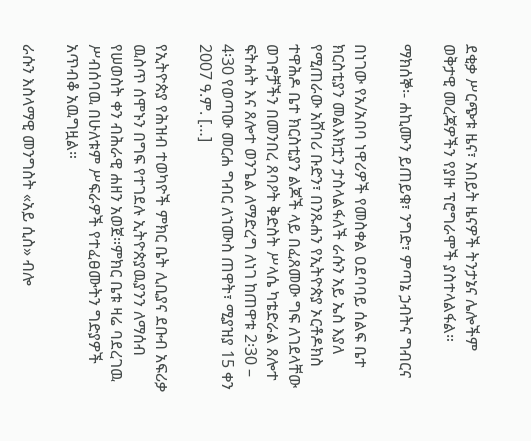ደቂቃ ሥርጭቱ ዜና፣ አበይት ዜናዎች ትንታኔና ሌሎችም ወቅታዊ መረጃዎችን የያዙ ፕሮግራሞች ያስተላልፋል።

ማክሰኞ፡- ሐኪሙን ይጠይቁ፣ ንግድ፣ ምጣኔ ኃብትና ግብርና

በነገው የአ/አበባ ነዋሪዎች የመስቀል ዐደባባይ ሰልፍ ቤተ ክርስቲያን መልእክቷን ታስላልፋለች ራሱን አይ ኤስ እያለ የሚጠራው አሸባሪ ቡድን፣ በንጹሐን የኢትዮጵያ ኦርቶዶክስ ተዋሕዶ ቤተ ክርስቲያን ልጆች ላይ በፈጸመው ግፍ ለገደላቸው ወገኖቻችን በመንበረ ጸባዖት ቅድስት ሥላሴ ካቴድራል ጸሎተ ፍትሐት እና ጸሎተ ወንጌል ለማድረግ ለነገ ከጠዋቱ 2፡30 – 4፡30 የወጣው መርሐ ግብር ለኀሙስ ጠዋት፣ ሚያዝያ 15 ቀን 2007 ዓ.ም. […]

የኢትዮጵያ የሕዝብ ተወካዮች ምክር ቤት ሊቢያና ደቡብ አፍሪቃ ዉስጥ ሰሞኑን በግፍ የተገደሉ ኢትዮጵያዉያንን ለማሰብ የሠወስት ቀን ብሕራዊ ሐዘን አወጀ።ምክር ቤቱ ዛሬ ባደረገዉ ሥብሰባዉ በሁለቱም ሥፍራዎች የተፈፀሙትን ግድያዎች አጥብቆ አዉግዟል።

ራሱን እስላማዊ መንግስት «አይ ሲስ» ብሎ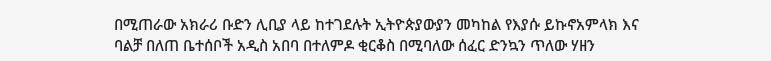በሚጠራው አክራሪ ቡድን ሊቢያ ላይ ከተገደሉት ኢትዮጵያውያን መካከል የእያሱ ይኩኖአምላክ እና ባልቻ በለጠ ቤተሰቦች አዲስ አበባ በተለምዶ ቂርቆስ በሚባለው ሰፈር ድንኳን ጥለው ሃዘን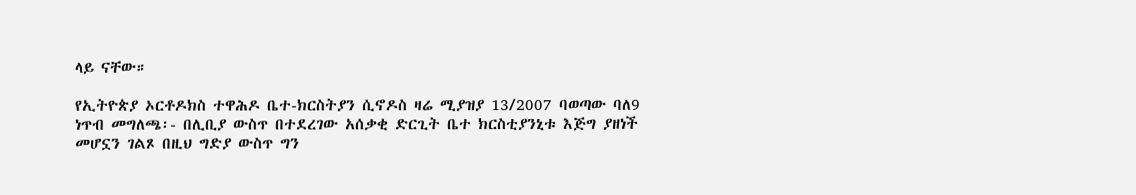ላይ ናቸው።

የኢትዮጵያ ኦርቶዶክስ ተዋሕዶ ቤተ-ክርስትያን ሲኖዶስ ዛሬ ሚያዝያ 13/2007 ባወጣው ባለ9 ነጥብ መግለጫ፡- በሊቢያ ውስጥ በተደረገው አሰቃቂ ድርጊት ቤተ ክርስቲያንኒቱ እጅግ ያዘነች መሆኗን ገልጾ በዚህ ግድያ ውስጥ ግን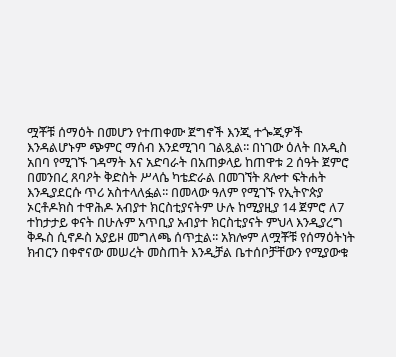ሟቾቹ ሰማዕት በመሆን የተጠቀሙ ጀግኖች እንጂ ተጐጂዎች እንዳልሆኑም ጭምር ማሰብ እንደሚገባ ገልጿል፡፡ በነገው ዕለት በአዲስ አበባ የሚገኙ ገዳማት እና አድባራት በአጠቃላይ ከጠዋቱ 2 ሰዓት ጀምሮ በመንበረ ጸባዖት ቅድስት ሥላሴ ካቴድራል በመገኘት ጸሎተ ፍትሐት እንዲያደርሱ ጥሪ አስተላለፏል፡፡ በመላው ዓለም የሚገኙ የኢትዮጵያ ኦርቶዶክስ ተዋሕዶ አብያተ ክርስቲያናትም ሁሉ ከሚያዚያ 14 ጀምሮ ለ7 ተከታታይ ቀናት በሁሉም አጥቢያ አብያተ ክርስቲያናት ምህላ እንዲያረግ ቅዱስ ሲኖዶስ አያይዞ መግለጫ ሰጥቷል፡፡ አክሎም ለሟቾቹ የሰማዕትነት ክብርን በቀኖናው መሠረት መስጠት እንዲቻል ቤተሰቦቻቸውን የሚያውቁ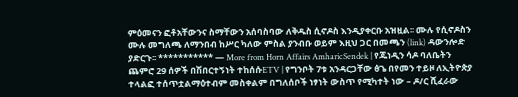ምዕመናን ፎቶአቸውንና ስማቸውን አሰባስባው ለቅዱስ ሲኖዶስ እንዲያቀርቡ አዝዟል፡፡ ሙሉ የሲኖዶስን ሙሉ መግለጫ ለማንበብ ከሥር ካለው ምስል ያንብቡ ወይም እዚህ ጋር በመጫን (link) ዳውንሎድ ያድርጉ፡፡ *********** — More from Horn Affairs AmharicSendek | የጁነዲን ሳዶ ባለቤትን ጨምሮ 29 ሰዎች በሽበርተኝነት ተከሰሱETV | የግንቦት 7ቱ አንዳርጋቸው ፅጌ በየመን ተይዞ ለኢትዮጵያ ተላልፎ ተሰጥቷልማዕተብም መስቀልም በግለሰቦች ነፃነት ውስጥ የሚካተት ነው – ዶ/ር ሺፈራው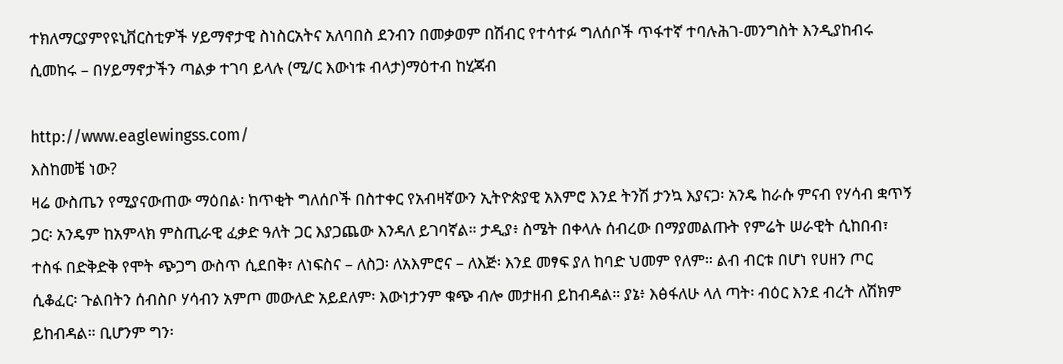ተክለማርያምየዩኒቨርስቲዎች ሃይማኖታዊ ስነስርአትና አለባበስ ደንብን በመቃወም በሽብር የተሳተፉ ግለሰቦች ጥፋተኛ ተባሉሕገ-መንግስት እንዲያከብሩ ሲመከሩ – በሃይማኖታችን ጣልቃ ተገባ ይላሉ (ሚ/ር እውነቱ ብላታ)ማዕተብ ከሂጃብ

http://www.eaglewingss.com/
እስከመቼ ነው?
ዛሬ ውስጤን የሚያናውጠው ማዕበል፡ ከጥቂት ግለሰቦች በስተቀር የአብዛኛውን ኢትዮጵያዊ አእምሮ እንደ ትንሽ ታንኳ እያናጋ፡ አንዴ ከራሱ ምናብ የሃሳብ ቋጥኝ ጋር፡ አንዴም ከአምላክ ምስጢራዊ ፈቃድ ዓለት ጋር እያጋጨው እንዳለ ይገባኛል። ታዲያ፥ ስሜት በቀላሉ ሰብረው በማያመልጡት የምሬት ሠራዊት ሲከበብ፣ ተስፋ በድቅድቅ የሞት ጭጋግ ውስጥ ሲደበቅ፣ ለነፍስና – ለስጋ፡ ለአእምሮና – ለእጅ፡ እንደ መፃፍ ያለ ከባድ ህመም የለም። ልብ ብርቱ በሆነ የሀዘን ጦር ሲቆፈር፡ ጉልበትን ሰብስቦ ሃሳብን አምጦ መውለድ አይደለም፡ እውነታንም ቁጭ ብሎ መታዘብ ይከብዳል። ያኔ፥ እፅፋለሁ ላለ ጣት፡ ብዕር እንደ ብረት ለሽክም ይከብዳል። ቢሆንም ግን፡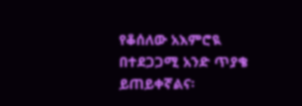የቆሰለው አእምሮዪ በተደጋጋሚ አንድ ጥያቄ ይጠይቀኛልና፡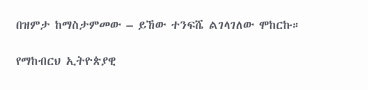በዝምታ ከማስታምመው – ይኸው ተንፍሼ ልገላገለው ሞከርኩ።

የማከብርህ ኢትዮጵያዊ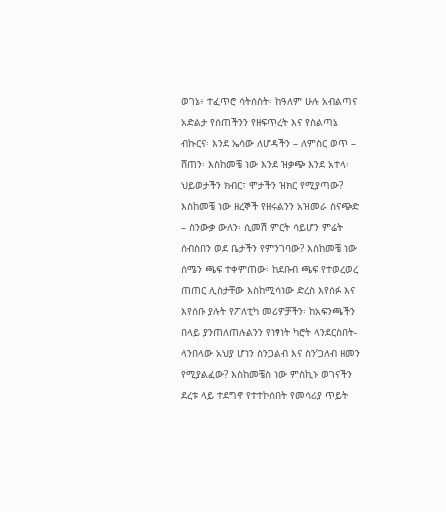ወገኔ፥ ተፈጥሮ ሳትሰስት፡ ከዓለም ሁሉ አብልጣና አድልታ የሰጠችንን የዘፍጥረት እና የስልጣኔ ብኩርና፡ እንደ ኤሳው ለሆዳችን – ለምስር ወጥ – ሸጠን፡ እስከመቼ ነው እንደ ዝቃጭ እንደ አተላ፡ ህይወታችን ክብር፣ ሞታችን ዝክር የሚያጣው? እስከመቼ ነው ዘረኞች የዘሩልንን አዝመራ ስናጭድ – ስንውቃ ውለን፡ ሲመሽ ምርት ሳይሆን ምሬት ሰብስበን ወደ ቤታችን የምንገባው? እስከመቼ ነው ሰሜን ጫፍ ተቀምጠው፡ ከደቡብ ጫፍ የተወረወረ ጠጠር ሊስታቸው እስከሚሳነው ድረስ እየሰፉ እና እየሰቡ ያሉት የፖለቲካ መሪዎቻችን፡ ከአፍንጫችን በላይ ያንጠለጠሉልንን የነፃነት ካሮት ላንደርስበት-ላንበላው አህያ ሆነን ስንጋልብ እና ስን’ጋለብ ዘመን የሚያልፈው? እስከመቼስ ነው ምስኪኑ ወገናችን ደረቱ ላይ ተደግኖ የተተኮሰበት የመሳሪያ ጥይት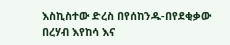እስኪስተው ድረስ በየሰከንዱ-በየደቂቃው በረሃብ እየከሳ እና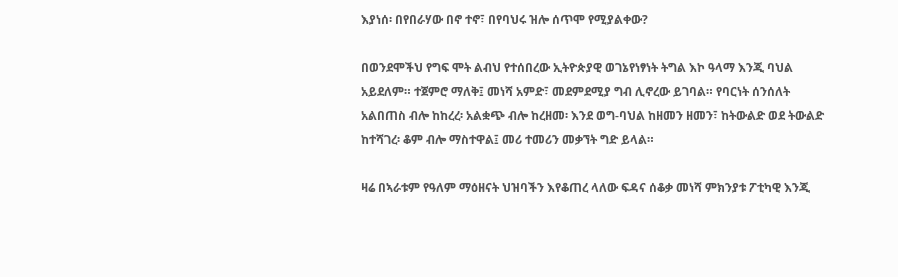እያነሰ፡ በየበራሃው በኖ ተኖ፣ በየባህሩ ዝሎ ሰጥሞ የሚያልቀው?

በወንደሞችህ የግፍ ሞት ልብህ የተሰበረው ኢትዮጵያዊ ወገኔየነፃነት ትግል እኮ ዓላማ እንጂ ባህል አይደለም። ተጀምሮ ማለቅ፤ መነሻ አምድ፣ መደምደሚያ ግብ ሊኖረው ይገባል። የባርነት ሰንሰለት አልበጠስ ብሎ ከከረረ፡ አልቋጭ ብሎ ከረዘመ፡ እንደ ወግ-ባህል ከዘመን ዘመን፣ ከትውልድ ወደ ትውልድ ከተሻገረ፡ ቆም ብሎ ማስተዋል፤ መሪ ተመሪን መቃኘት ግድ ይላል።

ዛሬ በኣራቱም የዓለም ማዕዘናት ህዝባችን እየቆጠረ ላለው ፍዳና ሰቆቃ መነሻ ምክንያቱ ፖቲካዊ እንጂ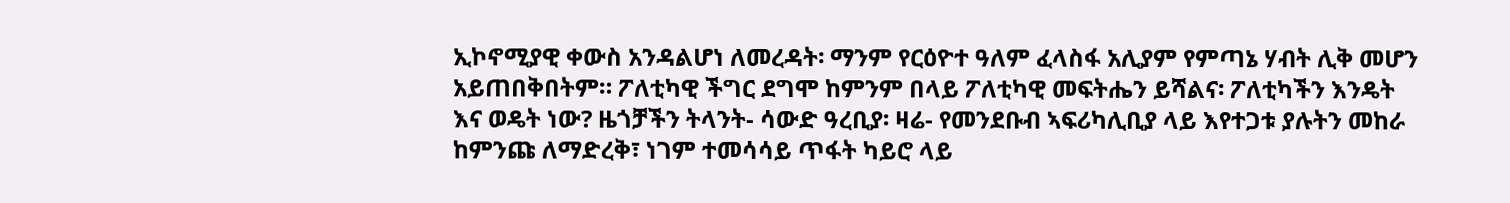ኢኮኖሚያዊ ቀውስ አንዳልሆነ ለመረዳት፡ ማንም የርዕዮተ ዓለም ፈላስፋ አሊያም የምጣኔ ሃብት ሊቅ መሆን አይጠበቅበትም። ፖለቲካዊ ችግር ደግሞ ከምንም በላይ ፖለቲካዊ መፍትሔን ይሻልና፡ ፖለቲካችን እንዴት እና ወዴት ነው? ዜጎቻችን ትላንት- ሳውድ ዓረቢያ፡ ዛሬ- የመንደቡብ ኣፍሪካሊቢያ ላይ እየተጋቱ ያሉትን መከራ ከምንጩ ለማድረቅ፣ ነገም ተመሳሳይ ጥፋት ካይሮ ላይ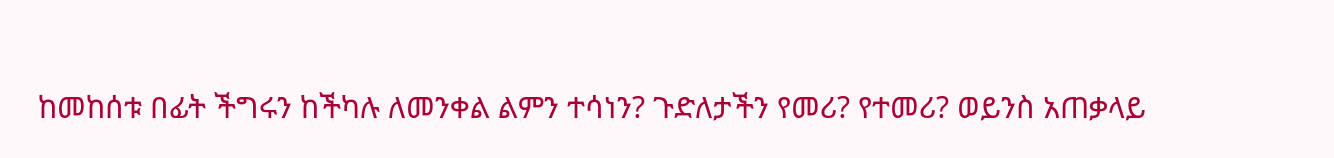ከመከሰቱ በፊት ችግሩን ከችካሉ ለመንቀል ልምን ተሳነን? ጉድለታችን የመሪ? የተመሪ? ወይንስ አጠቃላይ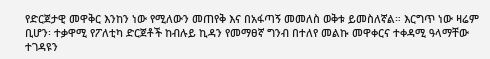የድርጀታዊ መዋቅር እንከን ነው የሚለውን መጠየቅ እና በአፋጣኝ መመለስ ወቅቱ ይመስለኛል። እርግጥ ነው ዛሬም ቢሆን፡ ተቃዋሚ የፖለቲካ ድርጀቶች ከብሉይ ኪዳን የመማፀኛ ግንብ በተለየ መልኩ መዋቀርና ተቀዳሚ ዓላማቸው ተገዳዩን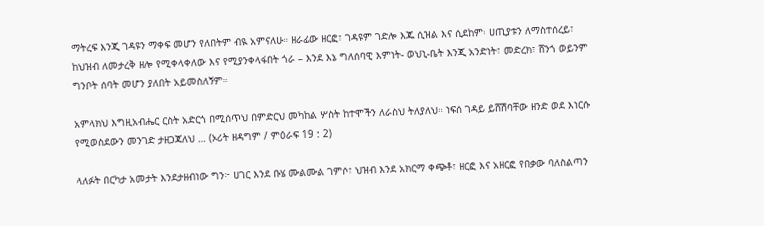ማትረፍ እንጂ ገዳዩን ማቀፍ መሆን የለበትም ብዪ አምናለሁ። ዘራፊው ዘርፎ፣ ገዳዩም ገድሎ እጁ ሲዝል እና ሲደከም፡ ሀጢያቱን ለማስተሰረይ፣ ከህዝብ ለመታረቅ ዘሎ የሚቀላቀለው እና የሚያንቀላፋበት ጎራ – እንደ እኔ ግለሰባዊ እምነት- ወህኒ-ቤት እንጂ አንድነት፣ መድረክ፣ ሸንጎ ወይንም ግንቦት ሰባት መሆን ያለበት አይመስለኝም።

አምላክህ እግዚአብሔር ርስት አድርጎ በሚሰጥህ በምድርህ መካከል ሦስት ከተሞችን ለራስህ ትለያለህ። ነፍሰ ገዳይ ይሸሽባቸው ዘንድ ወደ እነርሱ የሚወስደውን መንገድ ታዘጋጃለህ … (ኦሪት ዘዳግም / ምዕራፍ 19 : 2)

ላለፉት በርካታ አመታት እንደታዘብነው ግን፦ ሀገር እንደ ቡሄ ሙልሙል ገምሶ፣ ህዝብ እንደ አክርማ ቀጭቶ፣ ዘርፎ እና አዘርፎ የበቃው ባለስልጣን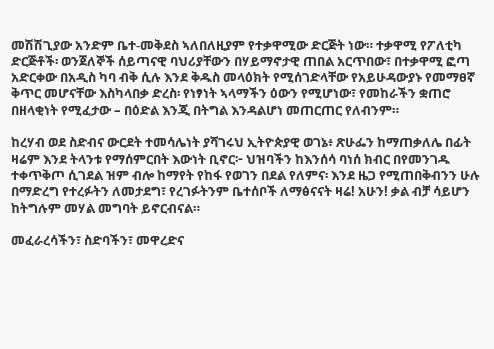መሽሽጊያው አንድም ቤተ-መቅደስ ኣለበለዚያም የተቃዋሚው ድርጅት ነው። ተቃዋሚ የፖለቲካ ድርጅቶች፡ ወንጀለኞች ሰይጣናዊ ባህሪያቸውን በሃይማኖታዊ ጠበል አርጥበው፣ በተቃዋሚ ፎጣ አድርቀው በአዲስ ካባ ብቅ ሲሉ እንደ ቅዱስ መላዕክት የሚሰገድላቸው የአይሁዳውያኑ የመማፀኛ ቅጥር መሆናቸው እስካላበቃ ድረስ፡ የነፃነት ኣላማችን ዕውን የሚሆነው፣ የመከራችን ቋጠሮ በዘላቂነት የሚፈታው – በዕድል እንጂ በትግል እንዳልሆነ መጠርጠር የለብንም።

ከረሃብ ወደ ስድብና ውርደት ተመሳሌነት ያሻገሩህ ኢትዮጵያዊ ወገኔ፥ ጽሁፌን ከማጠቃለሌ በፊት ዛሬም እንደ ትላንቱ የማሰምርበት እውነት ቢኖር፦ ህዝባችን ከእንሰሳ ባነሰ ክብር በየመንገዱ ተቀጥቅጦ ሲገደል ዝም ብሎ ከማየት የከፋ የወገን በደል የለምና፡ እንደ ዜጋ የሚጠበቅብንን ሁሉ በማድረግ የተረፉትን ለመታደግ፣ የረገፉትንም ቤተሰቦች ለማፅናናት ዛሬ! አሁን! ቃል ብቻ ሳይሆን ከትግሉም መሃል መግባት ይኖርብናል።

መፈራረሳችን፣ ስድባችን፣ መዋረድና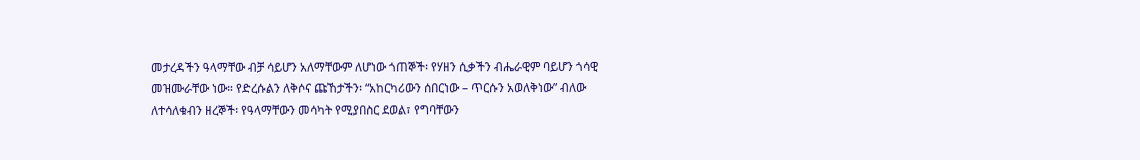መታረዳችን ዓላማቸው ብቻ ሳይሆን አለማቸውም ለሆነው ጎጠኞች፡ የሃዘን ሲቃችን ብሔራዊም ባይሆን ጎሳዊ መዝሙራቸው ነው። የድረሱልን ለቅሶና ጩኸታችን፡ “አከርካሪውን ሰበርነው – ጥርሱን አወለቅነው” ብለው ለተሳለቁብን ዘረኞች፡ የዓላማቸውን መሳካት የሚያበስር ደወል፣ የግባቸውን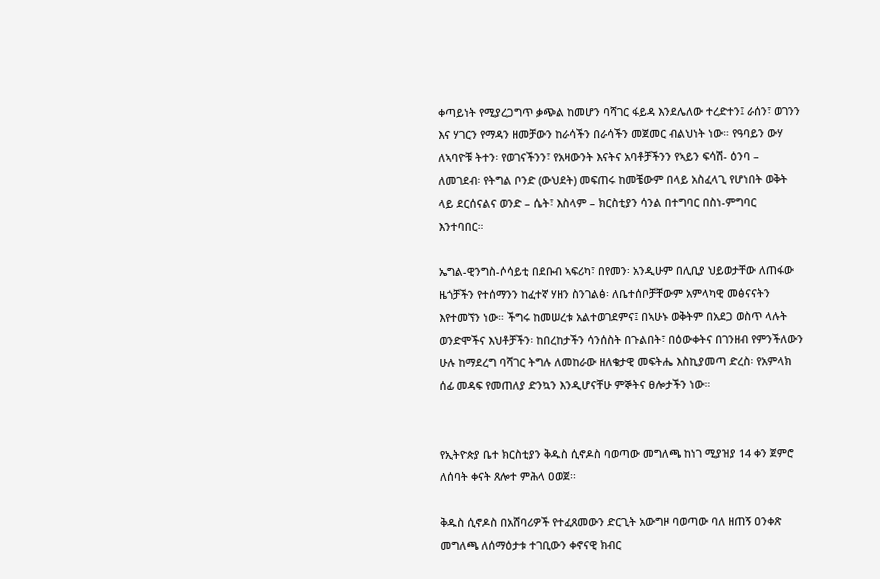ቀጣይነት የሚያረጋግጥ ቃጭል ከመሆን ባሻገር ፋይዳ እንደሌለው ተረድተን፤ ራሰን፣ ወገንን እና ሃገርን የማዳን ዘመቻውን ከራሳችን በራሳችን መጀመር ብልህነት ነው። የዓባይን ውሃ ለኣባዮቹ ትተን፡ የወገናችንን፣ የአዛውንት እናትና አባቶቻችንን የኣይን ፍሳሽ- ዕንባ – ለመገደብ፡ የትግል ቦንድ (ውህደት) መፍጠሩ ከመቼውም በላይ አስፈላጊ የሆነበት ወቅት ላይ ደርሰናልና ወንድ – ሴት፣ እስላም – ክርስቲያን ሳንል በተግባር በስነ-ምግባር እንተባበር።

ኤግል-ዊንግስ-ሶሳይቲ በደቡብ ኣፍሪካ፣ በየመን፡ አንዲሁም በሊቢያ ህይወታቸው ለጠፋው ዜጎቻችን የተሰማንን ከፈተኛ ሃዘን ስንገልፅ፡ ለቤተሰቦቻቸውም አምላካዊ መፅናናትን እየተመኘን ነው። ችግሩ ከመሠረቱ አልተወገደምና፤ በኣሁኑ ወቅትም በአደጋ ወስጥ ላሉት ወንድሞችና እህቶቻችን፡ ከበረከታችን ሳንሰስት በጉልበት፣ በዕውቀትና በገንዘብ የምንችለውን ሁሉ ከማደረግ ባሻገር ትግሉ ለመከራው ዘለቄታዊ መፍትሔ እስኪያመጣ ድረስ፡ የአምላክ ሰፊ መዳፍ የመጠለያ ድንኳን እንዲሆናቸሁ ምኞትና ፀሎታችን ነው።


የኢትዮጵያ ቤተ ክርስቲያን ቅዱስ ሲኖዶስ ባወጣው መግለጫ ከነገ ሚያዝያ 14 ቀን ጀምሮ ለሰባት ቀናት ጸሎተ ምሕላ ዐወጀ፡፡

ቅዱስ ሲኖዶስ በአሸባሪዎች የተፈጸመውን ድርጊት አውግዞ ባወጣው ባለ ዘጠኝ ዐንቀጽ መግለጫ ለሰማዕታቱ ተገቢውን ቀኖናዊ ክብር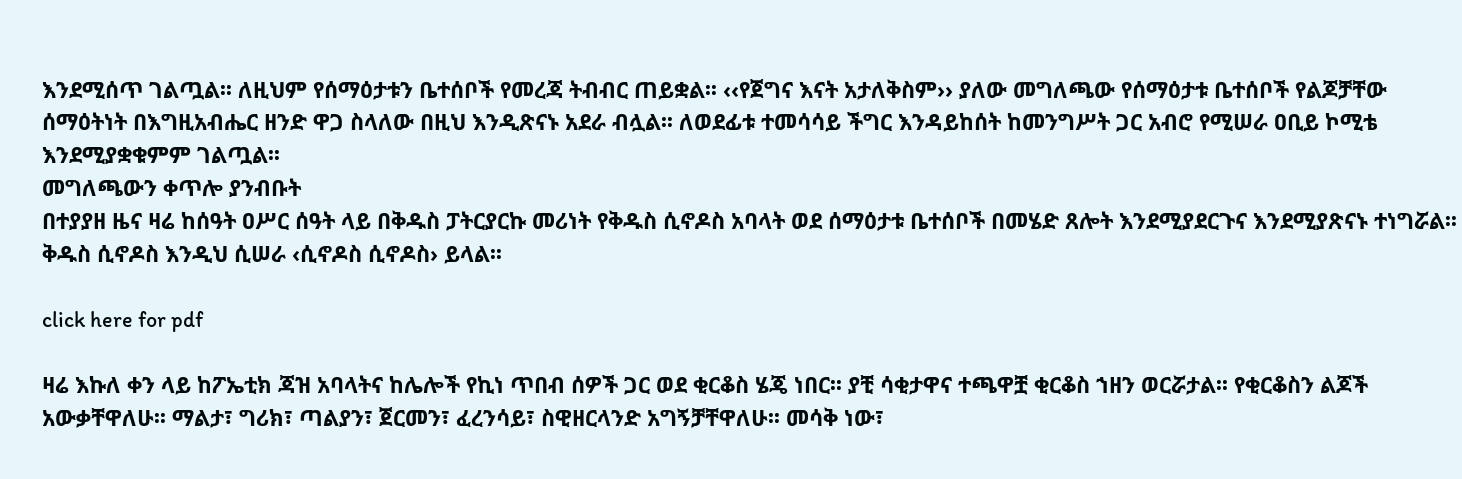እንደሚሰጥ ገልጧል፡፡ ለዚህም የሰማዕታቱን ቤተሰቦች የመረጃ ትብብር ጠይቋል፡፡ ‹‹የጀግና እናት አታለቅስም›› ያለው መግለጫው የሰማዕታቱ ቤተሰቦች የልጆቻቸው ሰማዕትነት በእግዚአብሔር ዘንድ ዋጋ ስላለው በዚህ እንዲጽናኑ አደራ ብሏል፡፡ ለወደፊቱ ተመሳሳይ ችግር እንዳይከሰት ከመንግሥት ጋር አብሮ የሚሠራ ዐቢይ ኮሚቴ እንደሚያቋቁምም ገልጧል፡፡
መግለጫውን ቀጥሎ ያንብቡት
በተያያዘ ዜና ዛሬ ከሰዓት ዐሥር ሰዓት ላይ በቅዱስ ፓትርያርኩ መሪነት የቅዱስ ሲኖዶስ አባላት ወደ ሰማዕታቱ ቤተሰቦች በመሄድ ጸሎት እንደሚያደርጉና እንደሚያጽናኑ ተነግሯል፡፡
ቅዱስ ሲኖዶስ እንዲህ ሲሠራ ‹ሲኖዶስ ሲኖዶስ› ይላል፡፡

click here for pdf

ዛሬ እኩለ ቀን ላይ ከፖኤቲክ ጃዝ አባላትና ከሌሎች የኪነ ጥበብ ሰዎች ጋር ወደ ቂርቆስ ሄጄ ነበር፡፡ ያቺ ሳቂታዋና ተጫዋቿ ቂርቆስ ኀዘን ወርሯታል፡፡ የቂርቆስን ልጆች አውቃቸዋለሁ፡፡ ማልታ፣ ግሪክ፣ ጣልያን፣ ጀርመን፣ ፈረንሳይ፣ ስዊዘርላንድ አግኝቻቸዋለሁ፡፡ መሳቅ ነው፣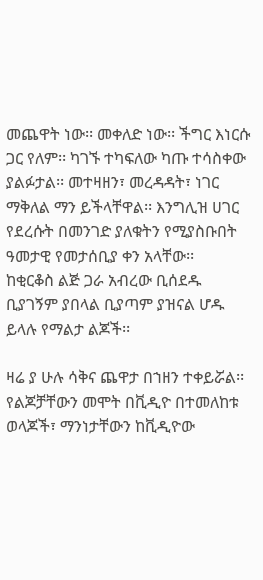መጨዋት ነው፡፡ መቀለድ ነው፡፡ ችግር እነርሱ ጋር የለም፡፡ ካገኙ ተካፍለው ካጡ ተሳስቀው ያልፉታል፡፡ መተዛዘን፣ መረዳዳት፣ ነገር ማቅለል ማን ይችላቸዋል፡፡ እንግሊዝ ሀገር የደረሱት በመንገድ ያለቁትን የሚያስቡበት ዓመታዊ የመታሰቢያ ቀን አላቸው፡፡
ከቂርቆስ ልጅ ጋራ አብረው ቢሰደዱ
ቢያገኝም ያበላል ቢያጣም ያዝናል ሆዱ
ይላሉ የማልታ ልጆች፡፡

ዛሬ ያ ሁሉ ሳቅና ጨዋታ በኀዘን ተቀይሯል፡፡ የልጆቻቸውን መሞት በቪዲዮ በተመለከቱ ወላጆች፣ ማንነታቸውን ከቪዲዮው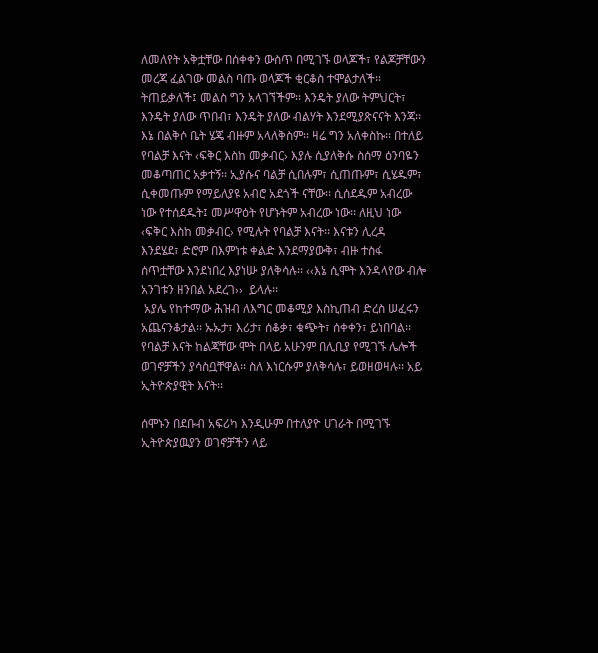ለመለየት አቅቷቸው በሰቀቀን ውስጥ በሚገኙ ወላጆች፣ የልጆቻቸውን መረጃ ፈልገው መልስ ባጡ ወላጆች ቂርቆስ ተሞልታለች፡፡ ትጠይቃለች፤ መልስ ግን አላገኘችም፡፡ እንዴት ያለው ትምህርት፣ እንዴት ያለው ጥበብ፣ እንዴት ያለው ብልሃት እንደሚያጽናናት እንጃ፡፡
እኔ በልቅሶ ቤት ሄጄ ብዙም አላለቅስም፡፡ ዛሬ ግን አለቀስኩ፡፡ በተለይ የባልቻ እናት ‹ፍቅር እስከ መቃብር› እያሉ ሲያለቅሱ ስሰማ ዕንባዬን መቆጣጠር አቃተኝ፡፡ ኢያሱና ባልቻ ሲበሉም፣ ሲጠጡም፣ ሲሄዱም፣ ሲቀመጡም የማይለያዩ አብሮ አደጎች ናቸው፡፡ ሲሰደዱም አብረው ነው የተሰደዱት፤ መሥዋዕት የሆኑትም አብረው ነው፡፡ ለዚህ ነው ‹ፍቅር እስከ መቃብር› የሚሉት የባልቻ እናት፡፡ እናቱን ሊረዳ እንደሄደ፣ ድሮም በእምነቱ ቀልድ እንደማያውቅ፣ ብዙ ተስፋ ሰጥቷቸው እንደነበረ እያነሡ ያለቅሳሉ፡፡ ‹‹እኔ ሲሞት እንዳላየው ብሎ አንገቱን ዘንበል አደረገ››  ይላሉ፡፡
 አያሌ የከተማው ሕዝብ ለእግር መቆሚያ እስኪጠብ ድረስ ሠፈሩን አጨናንቆታል፡፡ ኡኡታ፣ እሪታ፣ ሰቆቃ፣ ቁጭት፣ ሰቀቀን፣ ይነበባል፡፡ የባልቻ እናት ከልጃቸው ሞት በላይ አሁንም በሊቢያ የሚገኙ ሌሎች ወገኖቻችን ያሳስቧቸዋል፡፡ ስለ እነርሱም ያለቅሳሉ፣ ይወዘወዛሉ፡፡ አይ ኢትዮጵያዊት እናት፡፡

ሰሞኑን በደቡብ አፍሪካ እንዲሁም በተለያዮ ሀገራት በሚገኙ ኢትዮጵያዉያን ወገኖቻችን ላይ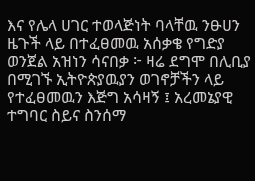እና የሌላ ሀገር ተወላጅነት ባላቸዉ ንፁሀን ዜጉች ላይ በተፈፀመዉ አሰቃቄ የግድያ ወንጀል አዝነን ሳናበቃ ፦ ዛሬ ደግሞ በሊቢያ በሚገኙ ኢትዮጵያዉያን ወገኖቻችን ላይ የተፈፀመዉን እጅግ አሳዛኝ ፤ አረመኔያዊ ተግባር ስይና ስንሰማ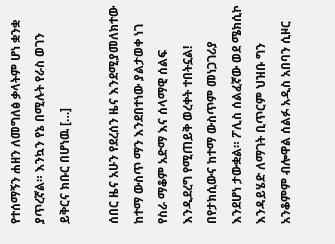የተሰማኝን ሐዘን ለመግለፅ ቃላትም ሆነ ቋንቋ ያጥረኛል። እንኳን የኔ በሚሉት የራስ ወገን ይቅርና ክቡር በሆነዉ […]

ሰበር ዜና አሁን የደረሰን ዜና እንደሚያመለክተው ከተማ ውስጥ ማን እንደበተነው ያልታወቀ ነገ የስራ ማቆም አድማ እና ሰላማዊ ሰልፍ እንዲደረግ የሚጠይቅ ወረቀት ተበትኗል! በየታክሲውና ከተማ ውስጥም መነጋገሪያ እንደሆነ ታውቋል። ፖሊስ ሰልፈኛው ወደ ሜክሲኮ እንዳይሄድ ለማገት ቢጥርም ህዝቡ ግን አንቆምም ብሎዋል ሰልፉ አዲስ አበባን ሲዞር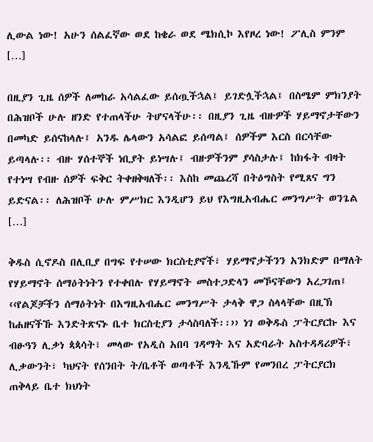ሊውል ነው! አሁን ሰልፈኛው ወደ ከቄራ ወደ ሜክሲኮ እየዞረ ነው! ፖሊስ ምንም […]

በዚያን ጊዜ ሰዎች ለመከራ አሳልፈው ይሰጧችኋል፤ ይገድሏችኋል፤ በስሜም ምክንያት በሕዝቦች ሁሉ ዘንድ የተጠላችሁ ትሆናላችሁ፡፡ በዚያን ጊዜ ብዙዎች ሃይማኖታቸውን በመካድ ይሰናከላሉ፤ አንዱ ሌላውን አሳልፎ ይሰጣል፤ ሰዎችም እርስ በርሳቸው ይጣላሉ፡፡ ብዙ ሃሰተኞች ነቢያት ይነሣሉ፤ ብዙዎችንም ያሳስታሉ፤ ከክፋት ብዛት የተነሣ የብዙ ሰዎች ፍቅር ትቀዘቅዛለች፡፡ እስከ መጨረሻ በትዕግስት የሚጸና ግን ይድናል፡፡ ለሕዝቦች ሁሉ ምሥክር እንዲሆን ይህ የእግዚአብሔር መንግሥት ወንጌል […]

ቅዱስ ሲኖዶስ በሊቢያ በግፍ የተሠው ክርስቲያኖች፣ ሃይማኖታችንን አንክድም በማለት የሃይማኖት ሰማዕትነትን የተቀበሉ የሃይማኖት መስተጋድላን መኾናቸውን አረጋገጠ፤ ‹‹የልጆቻችን ሰማዕትነት በእግዚአብሔር መንግሥት ታላቅ ዋጋ ስላላቸው በዚኽ ከሐዘናችኹ እንድትጽናኑ ቤተ ክርስቲያን ታሳስባለች፡፡›› ነገ ወቅዱስ ፓትርያርኩ እና ብፁዓን ሊቃነ ጳጳሳት፣ መላው የአዲስ አበባ ገዳማት እና አድባራት አስተዳዳሪዎች፣ ሊቃውንት፣ ካህናት የሰንበት ት/ቤቶች ወጣቶች እንዲኹም የመንበረ ፓትርያርክ ጠቅላይ ቤተ ክህነት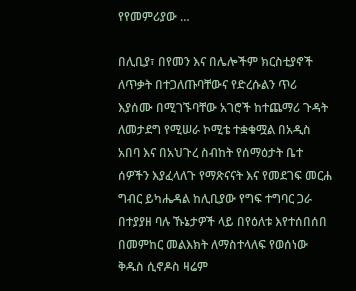የየመምሪያው …

በሊቢያ፣ በየመን እና በሌሎችም ክርስቲያኖች ለጥቃት በተጋለጡባቸውና የድረሱልን ጥሪ እያሰሙ በሚገኙባቸው አገሮች ከተጨማሪ ጉዳት ለመታደግ የሚሠራ ኮሚቴ ተቋቁሟል በአዲስ አበባ እና በአህጉረ ስብከት የሰማዕታት ቤተ ሰዎችን እያፈላለጉ የማጽናናት እና የመደገፍ መርሐ ግብር ይካሔዳል ከሊቢያው የግፍ ተግባር ጋራ በተያያዘ ባሉ ኹኔታዎች ላይ በየዕለቱ እየተሰበሰበ በመምከር መልእክት ለማስተላለፍ የወሰነው ቅዱስ ሲኖዶስ ዛሬም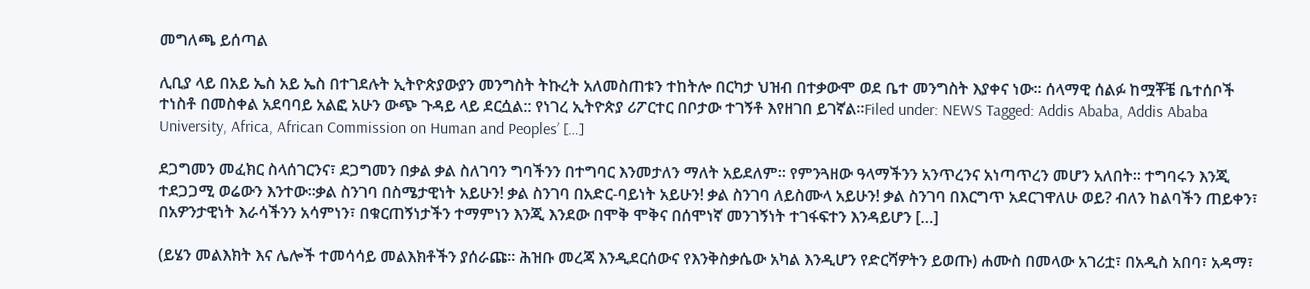መግለጫ ይሰጣል

ሊቢያ ላይ በአይ ኤስ አይ ኤስ በተገደሉት ኢትዮጵያውያን መንግስት ትኩረት አለመስጠቱን ተከትሎ በርካታ ህዝብ በተቃውሞ ወደ ቤተ መንግስት እያቀና ነው፡፡ ሰላማዊ ሰልፉ ከሟቾቼ ቤተሰቦች ተነስቶ በመስቀል አደባባይ አልፎ አሁን ውጭ ጉዳይ ላይ ደርሷል:: የነገረ ኢትዮጵያ ሪፖርተር በቦታው ተገኝቶ እየዘገበ ይገኛል፡፡Filed under: NEWS Tagged: Addis Ababa, Addis Ababa University, Africa, African Commission on Human and Peoples’ […]

ደጋግመን መፈክር ስላሰገርንና፣ ደጋግመን በቃል ቃል ስለገባን ግባችንን በተግባር እንመታለን ማለት አይደለም፡፡ የምንጓዘው ዓላማችንን አንጥረንና አነጣጥረን መሆን አለበት፡፡ ተግባሩን እንጂ ተደጋጋሚ ወሬውን እንተው፡፡ቃል ስንገባ በስሜታዊነት አይሁን! ቃል ስንገባ በአድር-ባይነት አይሁን! ቃል ስንገባ ለይስሙላ አይሁን! ቃል ስንገባ በእርግጥ አደርገዋለሁ ወይ? ብለን ከልባችን ጠይቀን፣ በአዎንታዊነት እራሳችንን አሳምነን፣ በቁርጠኝነታችን ተማምነን እንጂ እንደው በሞቅ ሞቅና በሰሞነኛ መንገኝነት ተገፋፍተን እንዳይሆን […]

(ይሄን መልእክት እና ሌሎች ተመሳሳይ መልእክቶችን ያሰራጩ። ሕዝቡ መረጃ እንዲደርሰውና የእንቅስቃሴው አካል እንዲሆን የድርሻዎትን ይወጡ) ሐሙስ በመላው አገሪቷ፣ በአዲስ አበባ፣ አዳማ፣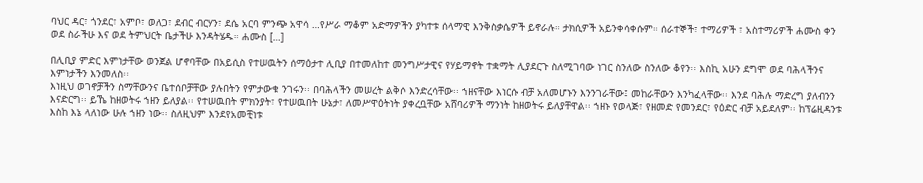ባህር ዳር፣ ጎንደር፣ አምቦ፣ ወለጋ፣ ደብር ብርሃን፣ ደሴ አርባ ምንጭ አዋሳ …የሥራ ማቆም አድማዎችን ያካተቱ ሰላማዊ እንቅስቃሴዎች ይኖራሉ። ታክሲዎች አይንቀሳቀሱም። ሰራተኞች፣ ተማሪዎች ፣ አስተማሪዎች ሐሙስ ቀን ወደ ስራችሁ እና ወደ ትምህርት ቤታችሁ እንዳትሄዱ። ሐሙስ […]

በሊቢያ ምድር እምነታቸው ወንጀል ሆኖባቸው በአይሲስ የተሠዉትን ሰማዕታተ ሊቢያ በተመለከተ መንግሥታዊና የሃይማኖት ተቋማት ሊያደርጉ ስለሚገባው ነገር ስንለው ስንለው ቆየን፡፡ እስኪ አሁን ደግሞ ወደ ባሕላችንና እምነታችን እንመለስ፡፡
እነዚህ ወገኖቻችን ስማቸውንና ቤተሰቦቻቸው ያሉበትን የምታውቁ ንገሩን፡፡ በባሕላችን መሠረት ልቅሶ እንድረሳቸው፡፡ ኀዘናቸው እነርሱ ብቻ አለመሆኑን እንንገራቸው፤ መከራቸውን እንካፈላቸው፡፡ እንደ ባሕሉ ማድረግ ያለብንን እናድርግ፡፡ ይኼ ከዘወትሩ ኀዘን ይለያል፡፡ የተሠዉበት ምክንያት፣ የተሠዉበት ሁኔታ፣ ለመሥዋዕትነት ያቀረቧቸው አሸባሪዎች ማንነት ከዘወትሩ ይለያቸዋል፡፡ ኀዘኑ የወላጅ፣ የዘመድ የመንደር፣ የዕድር ብቻ አይደለም፡፡ ከፕሬዚዳንቱ እስከ እኔ ላለነው ሁሉ ኀዘን ነው፡፡ ስለዚህም እንደየአመቺነቱ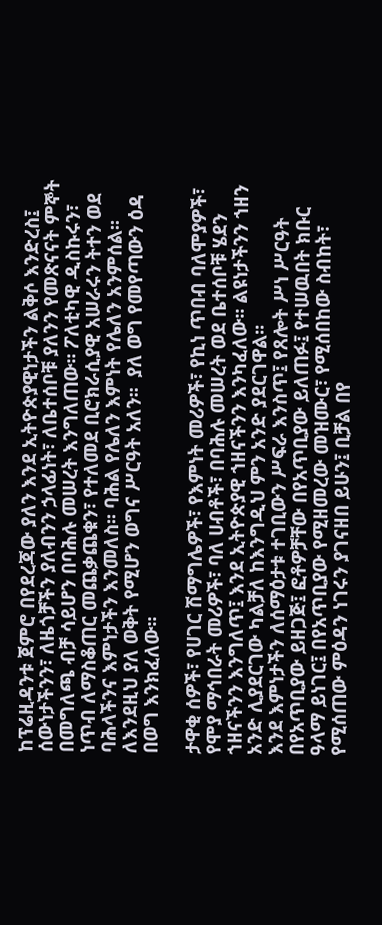ከፕሬዚዳንቱ ጀምሮ በየደረጃው ያለን እንደ ኢትዮጵያዊነታችን ልቅሶ እንድረስ፤ ሰውነታችንን፣ ለዜጎቻችን ያለብንን ኃላፊነት፣ ለቤተሰቦቹ ያለንን የመጽናናት ምኞት በመግለጫ ብቻ ሳይሆን በባሕሉ መሠረት እንግለጠው፡፡ ፖለቲካዊ ዲስኩሩን፣ ነጥብ ለማስቆጠር መጨቃጨቁን፣ የተለመደ ቢሮክራሲያዊ አሠራሩን ትተን ወደ ባሕላችንና እምነታችን እንመለስ፡፡ ባሕል የሌለን እምነት የሌለን አንምሰል፡፡ ለእንደዚህ ያለ ወቅት የሚሆን ወግና ሥርዓት አለን፡፡  ያለ ወግ የመየጣውን ዕዳ በወግ እንክፈለው፡፡

ታዋቂ ሰዎች፣ የሀገር ሽማግሌዎች፣ የእምነት መሪዎች፣ የኪነ ጥበብ ባለሞያዎች፣ የሞያ ማኅበራት መሪዎች፣ ባለ ሀብቶች፣ በባሕሉ መሠረት ወደ ቤተሰቦቹ ሄደን ኀዘናችንን እንግለጥ፤ እንደ ኢትዮጵያዊ ኀዘናችንን እንካፈለው፡፡ ልዩነታችንን ኀዘን አንድ ሊያደርገው ካልቻለ ከእንግዲህ ምን አንድ ያደርገዋል፡፡
እንደ እምነታችን ለሰማዕታቱ ተገቢውን ሥፍራ እንስጥ፤ የጸሎት ሥነ ሥርዓት በየአጥቢያው ይዘጋጅ፤ ፎቶዎቻቸው በየአጥቢያው ይለጠፉ፤ የተሠዉበት ክቡር ዓላማ ይነገር፤ በየአጥቢያው የሚዘመረው መዝሙር፣ የሚሰበከው ስብከት፣ የሚሰጠው ምዕዳን ነገሩን ያገናዘበ ይሁን፤ ቢቻል በየ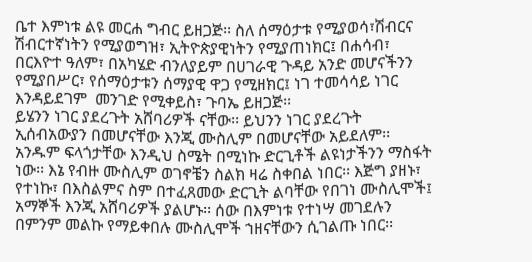ቤተ እምነቱ ልዩ መርሐ ግብር ይዘጋጅ፡፡ ስለ ሰማዕታቱ የሚያወሳ፣ሽብርና ሽብርተኛነትን የሚያወግዝ፣ ኢትዮጵያዊነትን የሚያጠነክር፤ በሐሳብ፣ በርእዮተ ዓለም፣ በአካሄድ ብንለያይም በሀገራዊ ጉዳይ አንድ መሆናችንን የሚያበሥር፣ የሰማዕታቱን ሰማያዊ ዋጋ የሚዘክር፤ ነገ ተመሳሳይ ነገር እንዳይደገም  መንገድ የሚቀይስ፣ ጉባኤ ይዘጋጅ፡፡
ይሄንን ነገር ያደረጉት አሸባሪዎች ናቸው፡፡ ይህንን ነገር ያደረጉት ኢሰብአውያን በመሆናቸው እንጂ ሙስሊም በመሆናቸው አይደለም፡፡ አንዱም ፍላጎታቸው እንዲህ ስሜት በሚነኩ ድርጊቶች ልዩነታችንን ማስፋት ነው፡፡ እኔ የብዙ ሙስሊም ወገኖቼን ስልክ ዛሬ ስቀበል ነበር፡፡ እጅግ ያዘኑ፣ የተነኩ፣ በእስልምና ስም በተፈጸመው ድርጊት ልባቸው የበገነ ሙስሊሞች፤ አማኞች እንጂ አሸባሪዎች ያልሆኑ፡፡ ሰው በእምነቱ የተነሣ መገደሉን በምንም መልኩ የማይቀበሉ ሙስሊሞች ኀዘናቸውን ሲገልጡ ነበር፡፡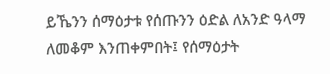ይኼንን ሰማዕታቱ የሰጡንን ዕድል ለአንድ ዓላማ ለመቆም እንጠቀምበት፤ የሰማዕታት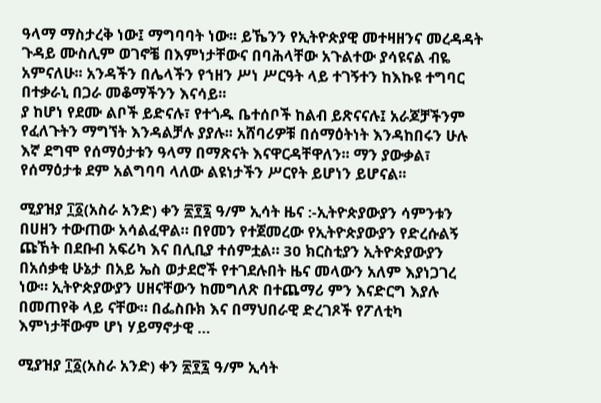ዓላማ ማስታረቅ ነው፤ ማግባባት ነው፡፡ ይኼንን የኢትዮጵያዊ መተዛዘንና መረዳዳት ጉዳይ ሙስሊም ወገኖቼ በእምነታቸውና በባሕላቸው አጉልተው ያሳዩናል ብዬ አምናለሁ፡፡ አንዳችን በሌላችን የኀዘን ሥነ ሥርዓት ላይ ተገኝተን ከእኩዩ ተግባር በተቃራኒ በጋራ መቆማችንን እናሳይ፡፡
ያ ከሆነ የደሙ ልቦች ይድናሉ፣ የተጎዱ ቤተሰቦች ከልብ ይጽናናሉ፤ አራጆቻችንም የፈለጉትን ማግኘት እንዳልቻሉ ያያሉ፡፡ አሸባሪዎቹ በሰማዕትነት እንዳከበሩን ሁሉ እኛ ደግሞ የሰማዕታቱን ዓላማ በማጽናት እናዋርዳቸዋለን፡፡ ማን ያውቃል፣ የሰማዕታቱ ደም አልግባባ ላለው ልዩነታችን ሥርየት ይሆነን ይሆናል፡፡

ሚያዝያ ፲፩(አስራ አንድ) ቀን ፳፻፯ ዓ/ም ኢሳት ዜና :-ኢትዮጵያውያን ሳምንቱን በሀዘን ተውጠው አሳልፈዋል። በየመን የተጀመረው የኢትዮጵያውያን የድረሱልኝ ጩኸት በደቡብ አፍሪካ እና በሊቢያ ተሰምቷል። 30 ክርስቲያን ኢትዮጵያውያን በአሰቃቂ ሁኔታ በአይ ኤስ ወታደሮች የተገደሉበት ዜና መላውን አለም እያነጋገረ ነው። ኢትዮጵያውያን ሀዘናቸውን ከመግለጽ በተጨማሪ ምን እናድርግ እያሉ በመጠየቅ ላይ ናቸው። በፌስቡክ እና በማህበራዊ ድረገጾች የፖለቲካ እምነታቸውም ሆነ ሃይማኖታዊ …

ሚያዝያ ፲፩(አስራ አንድ) ቀን ፳፻፯ ዓ/ም ኢሳት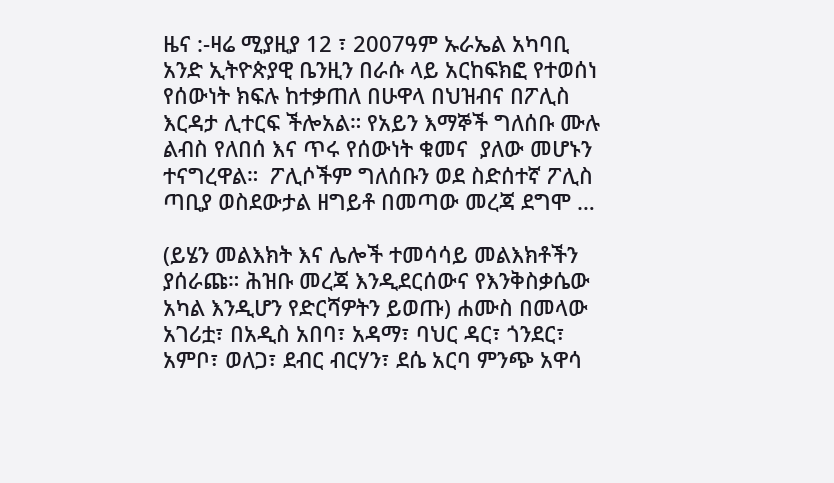ዜና :-ዛሬ ሚያዚያ 12 ፣ 2007ዓም ኡራኤል አካባቢ አንድ ኢትዮጵያዊ ቤንዚን በራሱ ላይ አርከፍክፎ የተወሰነ የሰውነት ክፍሉ ከተቃጠለ በሁዋላ በህዝብና በፖሊስ እርዳታ ሊተርፍ ችሎአል። የአይን እማኞች ግለሰቡ ሙሉ ልብስ የለበሰ እና ጥሩ የሰውነት ቁመና  ያለው መሆኑን ተናግረዋል።  ፖሊሶችም ግለሰቡን ወደ ስድሰተኛ ፖሊስ ጣቢያ ወስደውታል ዘግይቶ በመጣው መረጃ ደግሞ …

(ይሄን መልእክት እና ሌሎች ተመሳሳይ መልእክቶችን ያሰራጩ። ሕዝቡ መረጃ እንዲደርሰውና የእንቅስቃሴው አካል እንዲሆን የድርሻዎትን ይወጡ) ሐሙስ በመላው አገሪቷ፣ በአዲስ አበባ፣ አዳማ፣ ባህር ዳር፣ ጎንደር፣ አምቦ፣ ወለጋ፣ ደብር ብርሃን፣ ደሴ አርባ ምንጭ አዋሳ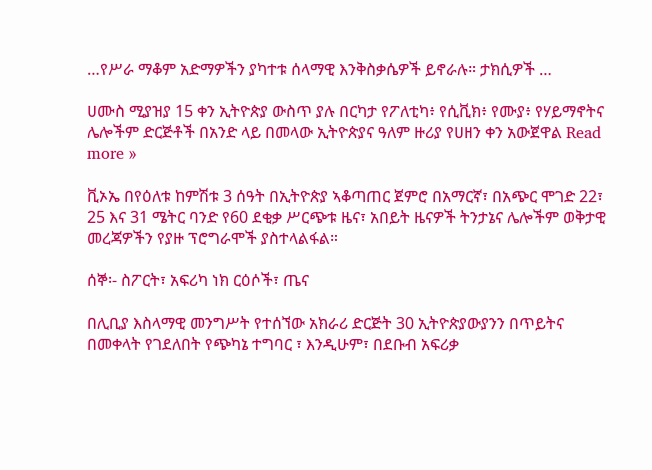…የሥራ ማቆም አድማዎችን ያካተቱ ሰላማዊ እንቅስቃሴዎች ይኖራሉ። ታክሲዎች …

ሀሙስ ሚያዝያ 15 ቀን ኢትዮጵያ ውስጥ ያሉ በርካታ የፖለቲካ፥ የሲቪክ፥ የሙያ፥ የሃይማኖትና ሌሎችም ድርጅቶች በአንድ ላይ በመላው ኢትዮጵያና ዓለም ዙሪያ የሀዘን ቀን አውጀዋል Read more »

ቪኦኤ በየዕለቱ ከምሽቱ 3 ሰዓት በኢትዮጵያ ኣቆጣጠር ጀምሮ በአማርኛ፣ በአጭር ሞገድ 22፣ 25 እና 31 ሜትር ባንድ የ60 ደቂቃ ሥርጭቱ ዜና፣ አበይት ዜናዎች ትንታኔና ሌሎችም ወቅታዊ መረጃዎችን የያዙ ፕሮግራሞች ያስተላልፋል።

ሰኞ፡- ስፖርት፣ አፍሪካ ነክ ርዕሶች፣ ጤና

በሊቢያ እስላማዊ መንግሥት የተሰኘው አክራሪ ድርጅት 30 ኢትዮጵያውያንን በጥይትና በመቀላት የገደለበት የጭካኔ ተግባር ፣ እንዲሁም፣ በደቡብ አፍሪቃ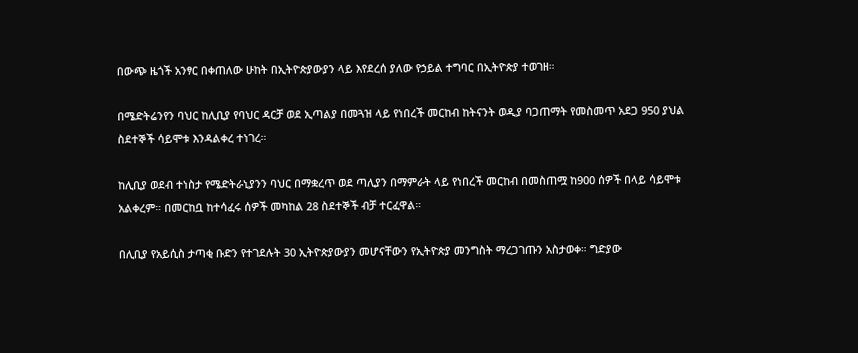በውጭ ዜጎች አንፃር በቀጠለው ሁከት በኢትዮጵያውያን ላይ እየደረሰ ያለው የኃይል ተግባር በኢትዮጵያ ተወገዘ።

በሜድትሬንየን ባህር ከሊቢያ የባህር ዳርቻ ወደ ኢጣልያ በመጓዝ ላይ የነበረች መርከብ ከትናንት ወዲያ ባጋጠማት የመስመጥ አደጋ 950 ያህል ስደተኞች ሳይሞቱ እንዳልቀረ ተነገረ።

ከሊቢያ ወደብ ተነስታ የሜድትራኒያንን ባህር በማቋረጥ ወደ ጣሊያን በማምራት ላይ የነበረች መርከብ በመስጠሟ ከ900 ሰዎች በላይ ሳይሞቱ አልቀረም። በመርከቧ ከተሳፈሩ ሰዎች መካከል 28 ስደተኞች ብቻ ተርፈዋል።

በሊቢያ የአይሲስ ታጣቂ ቡድን የተገደሉት 30 ኢትዮጵያውያን መሆናቸውን የኢትዮጵያ መንግስት ማረጋገጡን አስታወቀ። ግድያው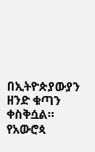በኢትዮጵያውያን ዘንድ ቁጣን ቀስቅሷል። የአውሮጳ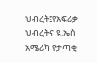ህብረት፤የአፍሪቃ ህብረትና ዩ.ኤስ አሜሪካ የታጣቂ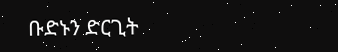ቡድኑን ድርጊት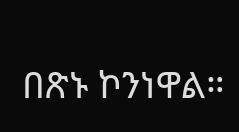በጽኑ ኮንነዋል።